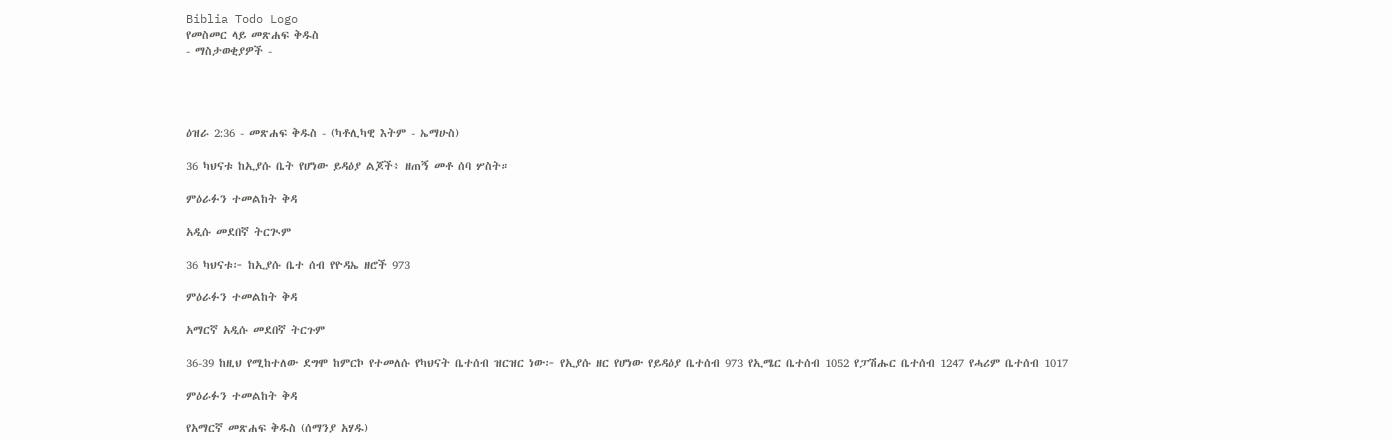Biblia Todo Logo
የመስመር ላይ መጽሐፍ ቅዱስ
- ማስታወቂያዎች -




ዕዝራ 2:36 - መጽሐፍ ቅዱስ - (ካቶሊካዊ እትም - ኤማሁስ)

36 ካህናቱ ከኢያሱ ቤት የሆነው ይዳዕያ ልጆች፥ ዘጠኝ መቶ ሰባ ሦስት።

ምዕራፉን ተመልከት ቅዳ

አዲሱ መደበኛ ትርጒም

36 ካህናቱ፦ ከኢያሱ ቤተ ሰብ የዮዳኤ ዘሮች 973

ምዕራፉን ተመልከት ቅዳ

አማርኛ አዲሱ መደበኛ ትርጉም

36-39 ከዚህ የሚከተለው ደግሞ ከምርኮ የተመለሱ የካህናት ቤተሰብ ዝርዝር ነው፦ የኢያሱ ዘር የሆነው የይዳዕያ ቤተሰብ 973 የኢሜር ቤተሰብ 1052 የፓሽሑር ቤተሰብ 1247 የሓሪም ቤተሰብ 1017

ምዕራፉን ተመልከት ቅዳ

የአማርኛ መጽሐፍ ቅዱስ (ሰማንያ አሃዱ)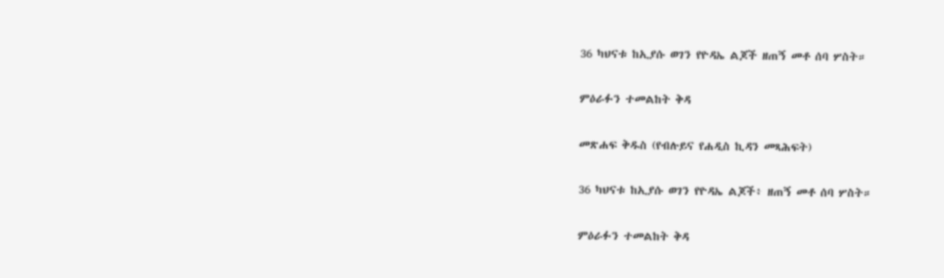36 ካህናቱ ከኢያሱ ወገን የዮዳኤ ልጆች ዘጠኝ መቶ ሰባ ሦስት።

ምዕራፉን ተመልከት ቅዳ

መጽሐፍ ቅዱስ (የብሉይና የሐዲስ ኪዳን መጻሕፍት)

36 ካህናቱ ከኢያሱ ወገን የዮዳኤ ልጆች፥ ዘጠኝ መቶ ሰባ ሦስት።

ምዕራፉን ተመልከት ቅዳ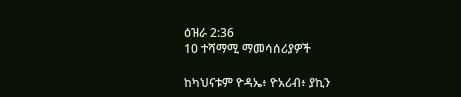ዕዝራ 2:36
10 ተሻማሚ ማመሳሰሪያዎች

ከካህናቱም ዮዳኤ፥ ዮአሪብ፥ ያኪን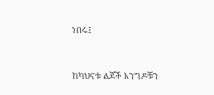ነበሩ፤


ከካህናቱ ልጆች እንግዶቹን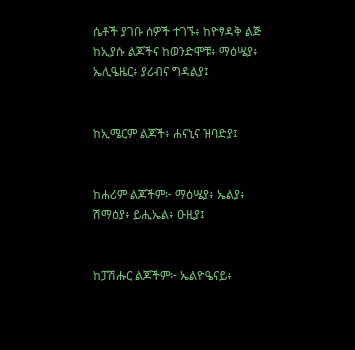ሴቶች ያገቡ ሰዎች ተገኙ፥ ከዮፃዳቅ ልጅ ከኢያሱ ልጆችና ከወንድሞቹ፥ ማዕሤያ፥ ኤሊዔዜር፥ ያሪብና ግዳልያ፤


ከኢሜርም ልጆች፥ ሐናኒና ዝባድያ፤


ከሐሪም ልጆችም፦ ማዕሤያ፥ ኤልያ፥ ሽማዕያ፥ ይሒኤል፥ ዑዚያ፤


ከፓሽሑር ልጆችም፦ ኤልዮዔናይ፥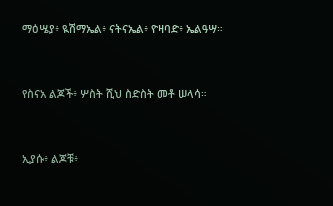ማዕሤያ፥ ዪሽማኤል፥ ናትናኤል፥ ዮዛባድ፥ ኤልዓሣ።


የስናአ ልጆች፥ ሦስት ሺህ ስድስት መቶ ሠላሳ።


ኢያሱ፥ ልጆቹ፥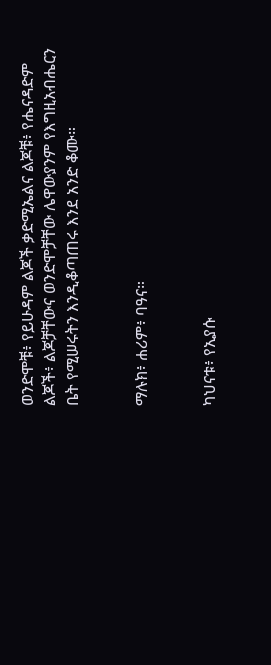ወንድሞቹ፥ የይሁዳም ልጆች ቃድሚኤልና ልጆቹ፥ የሔናዳድም ልጆች፥ ልጆቻቸውና ወንድሞቻቸው ሌዋውያንም የእግዚአብሔርን ቤት የሚሠሩትን እንዲቆጣጠሩ እንደ አንድ ቆሙ።


ማሉክ፥ ሐሪም፥ ባዓና።


ካህናቱ፥ የኢያሱ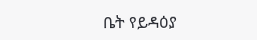ቤት የይዳዕያ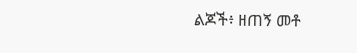ልጆች፥ ዘጠኝ መቶ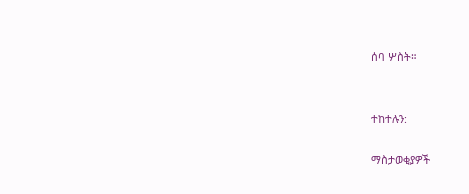ሰባ ሦስት።


ተከተሉን:

ማስታወቂያዎች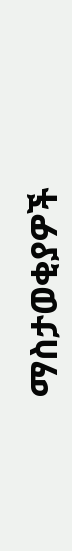ማስታወቂያዎች